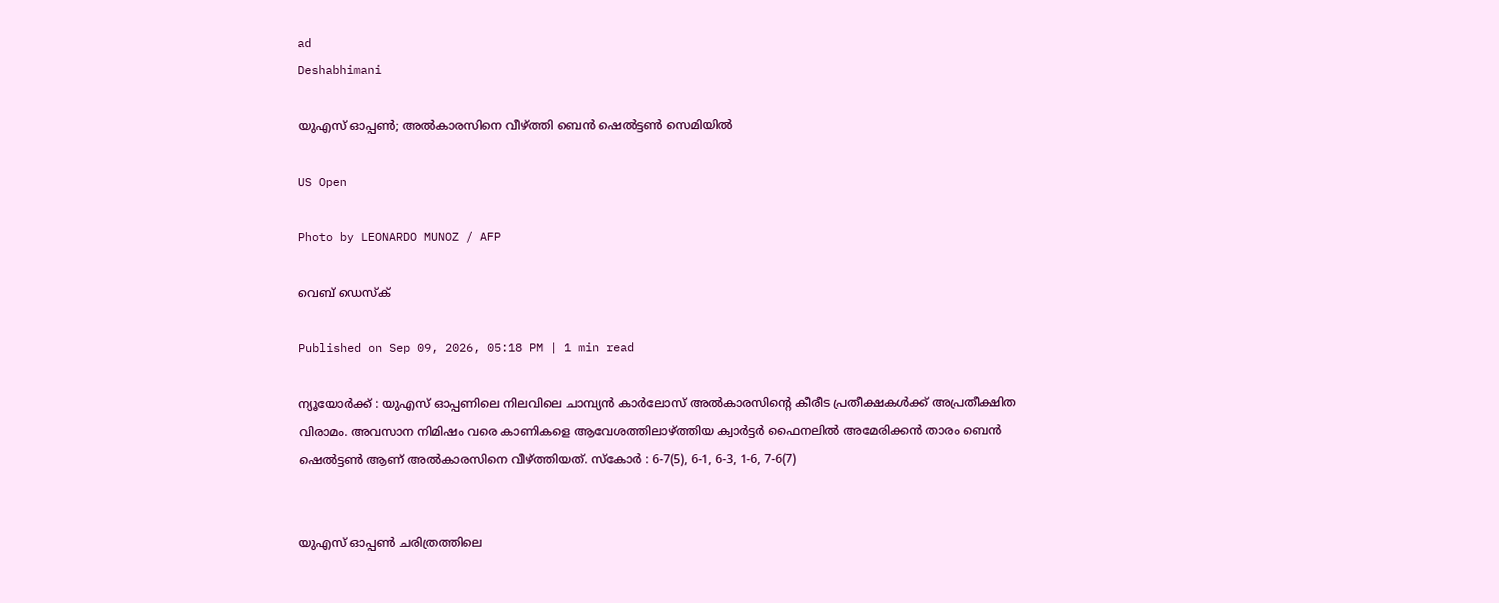ad
Deshabhimani

യുഎസ് ഓപ്പൺ; അൽകാരസിനെ വീഴ്ത്തി ബെൻ ഷെൽട്ടൺ സെമിയിൽ

US Open

Photo by LEONARDO MUNOZ / AFP

വെബ് ഡെസ്ക്

Published on Sep 09, 2026, 05:18 PM | 1 min read

ന്യൂയോർക്ക് : യുഎസ് ഓപ്പണിലെ നിലവിലെ ചാമ്പ്യൻ കാർലോസ് അൽകാരസിന്റെ കീരീട പ്രതീക്ഷകൾക്ക് അപ്രതീക്ഷിത വിരാമം. അവസാന നിമിഷം വരെ കാണികളെ ആവേശത്തിലാഴ്ത്തിയ ക്വാ‌ർട്ടർ ഫൈനലിൽ അമേരിക്കൻ താരം ബെൻ ഷെൽട്ടൺ ആണ് അൽകാരസിനെ വീഴ്ത്തിയത്. സ്കോർ : 6-7(5), 6-1, 6-3, 1-6, 7-6(7)


യുഎസ് ഓപ്പൺ ചരിത്രത്തിലെ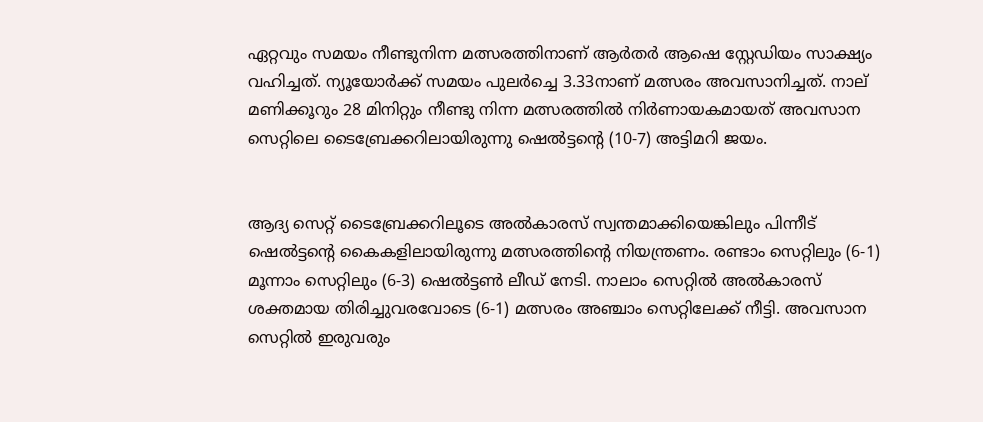ഏറ്റവും സമയം നീണ്ടുനിന്ന മത്സരത്തിനാണ് ആർതർ ആഷെ സ്റ്റേഡിയം സാക്ഷ്യം വഹിച്ചത്. ന്യൂയോർക്ക് സമയം പുലർച്ചെ 3.33നാണ് മത്സരം അവസാനിച്ചത്. നാല് മണിക്കൂറും 28 മിനിറ്റും നീണ്ടു നിന്ന മത്സരത്തിൽ നിർണായകമായത് അവസാന സെറ്റിലെ ടൈബ്രേക്കറിലായിരുന്നു ഷെൽട്ടന്റെ (10-7) അട്ടിമറി ജയം.


ആദ്യ സെറ്റ് ടൈബ്രേക്കറിലൂടെ അൽകാരസ് സ്വന്തമാക്കിയെങ്കിലും പിന്നീട് ഷെൽട്ടന്റെ കൈകളിലായിരുന്നു മത്സരത്തിന്റെ നിയന്ത്രണം. രണ്ടാം സെറ്റിലും (6-1) മൂന്നാം സെറ്റിലും (6-3) ഷെൽട്ടൺ ലീഡ് നേടി. നാലാം സെറ്റിൽ അൽകാരസ് ശക്തമായ തിരിച്ചുവരവോടെ (6-1) മത്സരം അഞ്ചാം സെറ്റിലേക്ക് നീട്ടി. അവസാന സെറ്റിൽ ഇരുവരും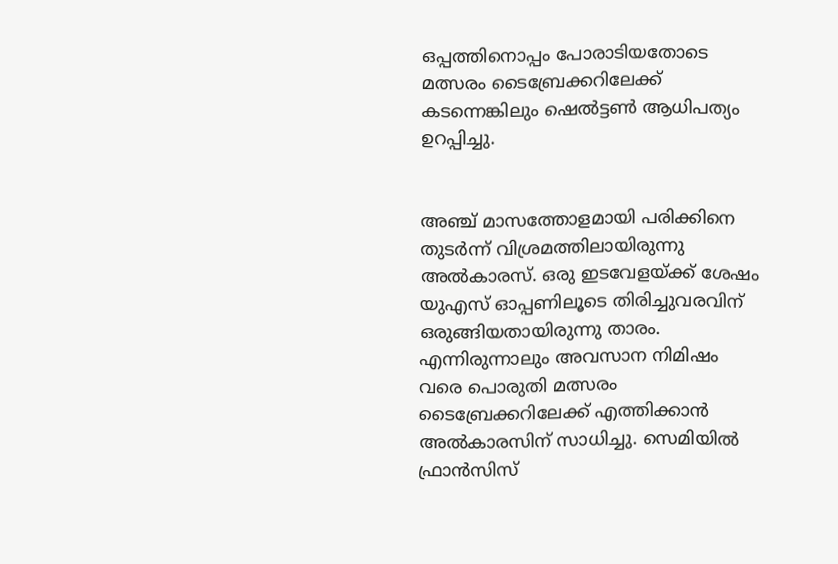ഒപ്പത്തിനൊപ്പം പോരാടിയതോടെ മത്സരം ടൈബ്രേക്കറിലേക്ക് കടന്നെങ്കിലും ഷെൽട്ടൺ ആധിപത്യം ഉറപ്പിച്ചു.


അഞ്ച് മാസത്തോളമായി പരിക്കിനെ തുടർന്ന് വിശ്രമത്തിലായിരുന്നു അൽകാരസ്. ഒരു ഇടവേളയ്ക്ക് ശേഷം യുഎസ് ഓപ്പണിലൂടെ തിരിച്ചുവരവിന് ഒരുങ്ങിയതായിരുന്നു താരം. എന്നിരുന്നാലും അവസാന നിമിഷം വരെ പൊരുതി മത്സരം ടൈബ്രേക്കറിലേക്ക് എത്തിക്കാൻ അൽകാരസിന് സാധിച്ചു. സെമിയിൽ ഫ്രാൻസിസ്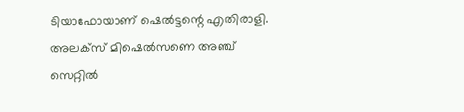ടിയാഫോയാണ് ഷെൽട്ടന്റെ എതിരാളി. അലക്സ് മിഷെൽസണെ അഞ്ച് സെറ്റിൽ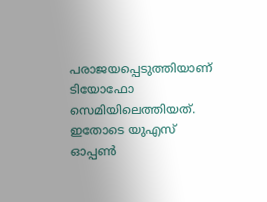പരാജയപ്പെടുത്തിയാണ് ടിയോഫോ സെമിയിലെത്തിയത്. ഇതോടെ യുഎസ് ഓപ്പൺ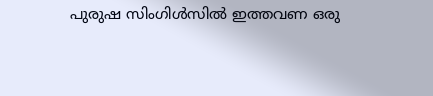പുരുഷ സിംഗിൾസിൽ ഇത്തവണ ഒരു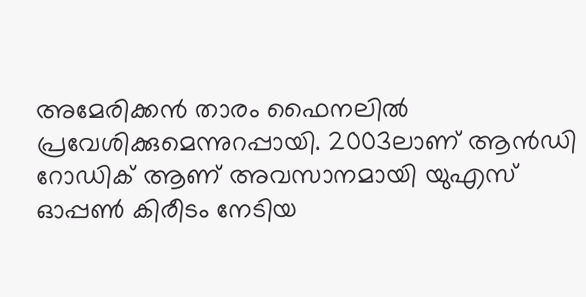അമേരിക്കൻ താരം ഫൈനലിൽ പ്രവേശിക്കുമെന്നുറപ്പായി. 2003ലാണ് ആൻഡി റോഡിക് ആണ് അവസാനമായി യുഎസ് ഓപ്പൺ കിരീടം നേടിയ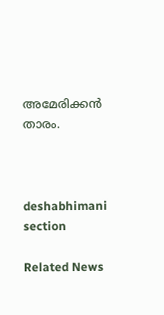അമേരിക്കൻ താരം.



deshabhimani section

Related News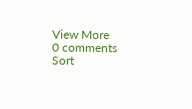View More
0 comments
Sort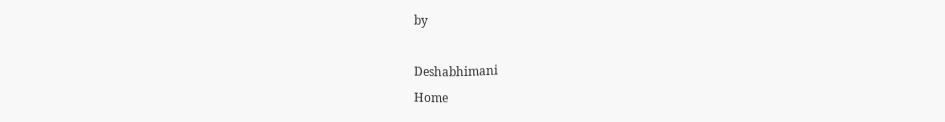by

Deshabhimani
Home